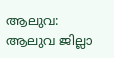ആലുവ: ആലുവ ജില്ലാ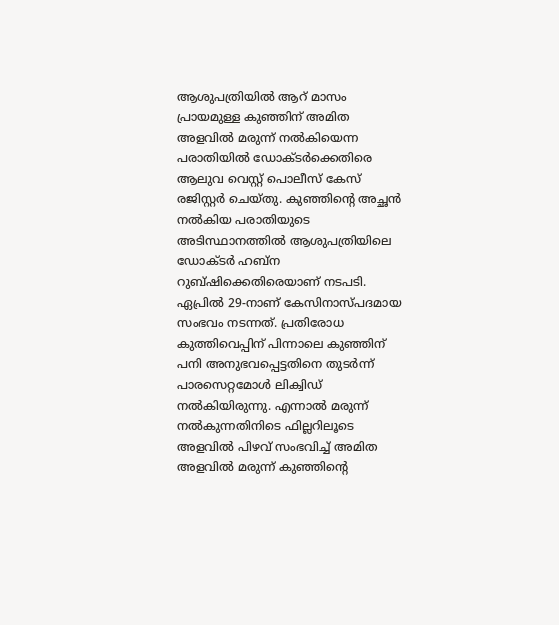ആശുപത്രിയിൽ ആറ് മാസം പ്രായമുള്ള കുഞ്ഞിന് അമിത അളവിൽ മരുന്ന് നൽകിയെന്ന പരാതിയിൽ ഡോക്ടർക്കെതിരെ ആലുവ വെസ്റ്റ് പൊലീസ് കേസ് രജിസ്റ്റർ ചെയ്തു. കുഞ്ഞിന്റെ അച്ഛൻ നൽകിയ പരാതിയുടെ അടിസ്ഥാനത്തിൽ ആശുപത്രിയിലെ ഡോക്ടർ ഹബ്ന റുബ്ഷിക്കെതിരെയാണ് നടപടി.
ഏപ്രിൽ 29-നാണ് കേസിനാസ്പദമായ സംഭവം നടന്നത്. പ്രതിരോധ കുത്തിവെപ്പിന് പിന്നാലെ കുഞ്ഞിന് പനി അനുഭവപ്പെട്ടതിനെ തുടർന്ന് പാരസെറ്റമോൾ ലിക്വിഡ് നൽകിയിരുന്നു. എന്നാൽ മരുന്ന് നൽകുന്നതിനിടെ ഫില്ലറിലൂടെ അളവിൽ പിഴവ് സംഭവിച്ച് അമിത അളവിൽ മരുന്ന് കുഞ്ഞിന്റെ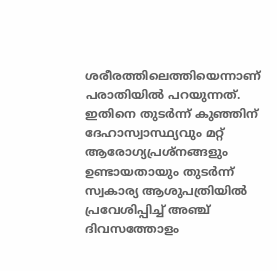ശരീരത്തിലെത്തിയെന്നാണ് പരാതിയിൽ പറയുന്നത്.
ഇതിനെ തുടർന്ന് കുഞ്ഞിന് ദേഹാസ്വാസ്ഥ്യവും മറ്റ് ആരോഗ്യപ്രശ്നങ്ങളും ഉണ്ടായതായും തുടർന്ന് സ്വകാര്യ ആശുപത്രിയിൽ പ്രവേശിപ്പിച്ച് അഞ്ച് ദിവസത്തോളം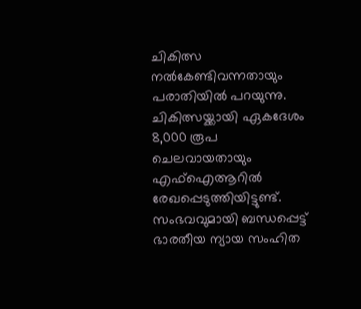ചികിത്സ നൽകേണ്ടിവന്നതായും പരാതിയിൽ പറയുന്നു. ചികിത്സയ്ക്കായി ഏകദേശം 8,000 രൂപ ചെലവായതായും എഫ്ഐആറിൽ രേഖപ്പെടുത്തിയിട്ടുണ്ട്.
സംഭവവുമായി ബന്ധപ്പെട്ട് ഭാരതീയ ന്യായ സംഹിത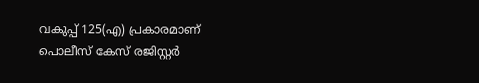വകുപ്പ് 125(എ) പ്രകാരമാണ് പൊലീസ് കേസ് രജിസ്റ്റർ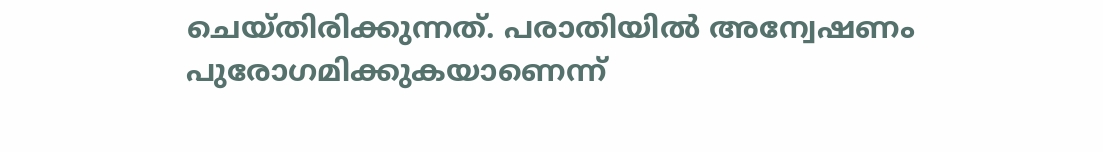ചെയ്തിരിക്കുന്നത്. പരാതിയിൽ അന്വേഷണം പുരോഗമിക്കുകയാണെന്ന്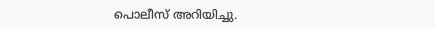പൊലീസ് അറിയിച്ചു.